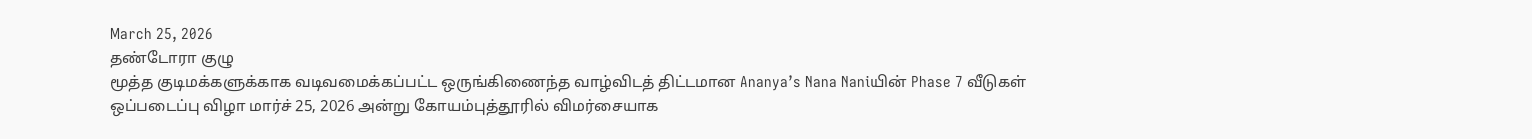March 25, 2026
தண்டோரா குழு
மூத்த குடிமக்களுக்காக வடிவமைக்கப்பட்ட ஒருங்கிணைந்த வாழ்விடத் திட்டமான Ananya’s Nana Naniயின் Phase 7 வீடுகள் ஒப்படைப்பு விழா மார்ச் 25, 2026 அன்று கோயம்புத்தூரில் விமர்சையாக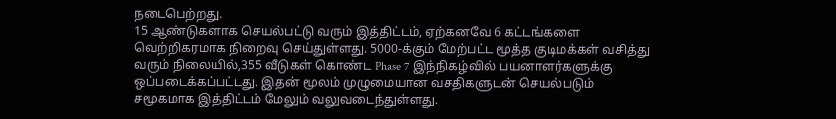நடைபெற்றது.
15 ஆண்டுகளாக செயல்பட்டு வரும் இத்திட்டம், ஏற்கனவே 6 கட்டங்களை வெற்றிகரமாக நிறைவு செய்துள்ளது. 5000-க்கும் மேற்பட்ட மூத்த குடிமக்கள் வசித்து வரும் நிலையில்,355 வீடுகள் கொண்ட Phase 7 இந்நிகழ்வில் பயனாளர்களுக்கு ஒப்படைக்கப்பட்டது. இதன் மூலம் முழுமையான வசதிகளுடன் செயல்படும் சமூகமாக இத்திட்டம் மேலும் வலுவடைந்துள்ளது.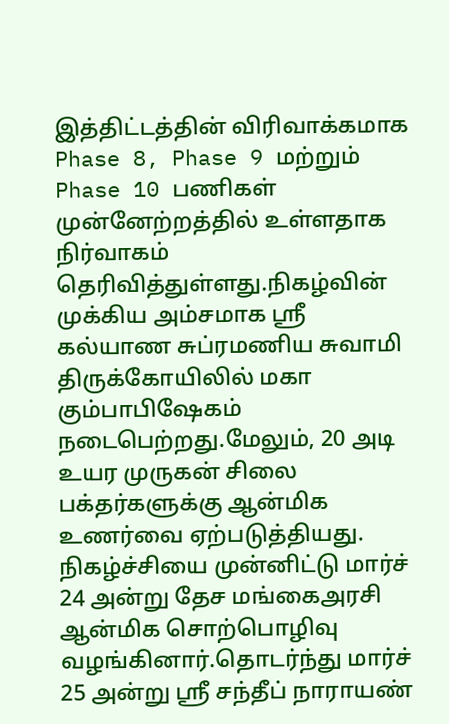இத்திட்டத்தின் விரிவாக்கமாக Phase 8, Phase 9 மற்றும் Phase 10 பணிகள் முன்னேற்றத்தில் உள்ளதாக நிர்வாகம் தெரிவித்துள்ளது.நிகழ்வின் முக்கிய அம்சமாக ஸ்ரீ கல்யாண சுப்ரமணிய சுவாமி திருக்கோயிலில் மகா கும்பாபிஷேகம் நடைபெற்றது.மேலும், 20 அடி உயர முருகன் சிலை பக்தர்களுக்கு ஆன்மிக உணர்வை ஏற்படுத்தியது.
நிகழ்ச்சியை முன்னிட்டு மார்ச் 24 அன்று தேச மங்கைஅரசி ஆன்மிக சொற்பொழிவு வழங்கினார்.தொடர்ந்து மார்ச் 25 அன்று ஸ்ரீ சந்தீப் நாராயண்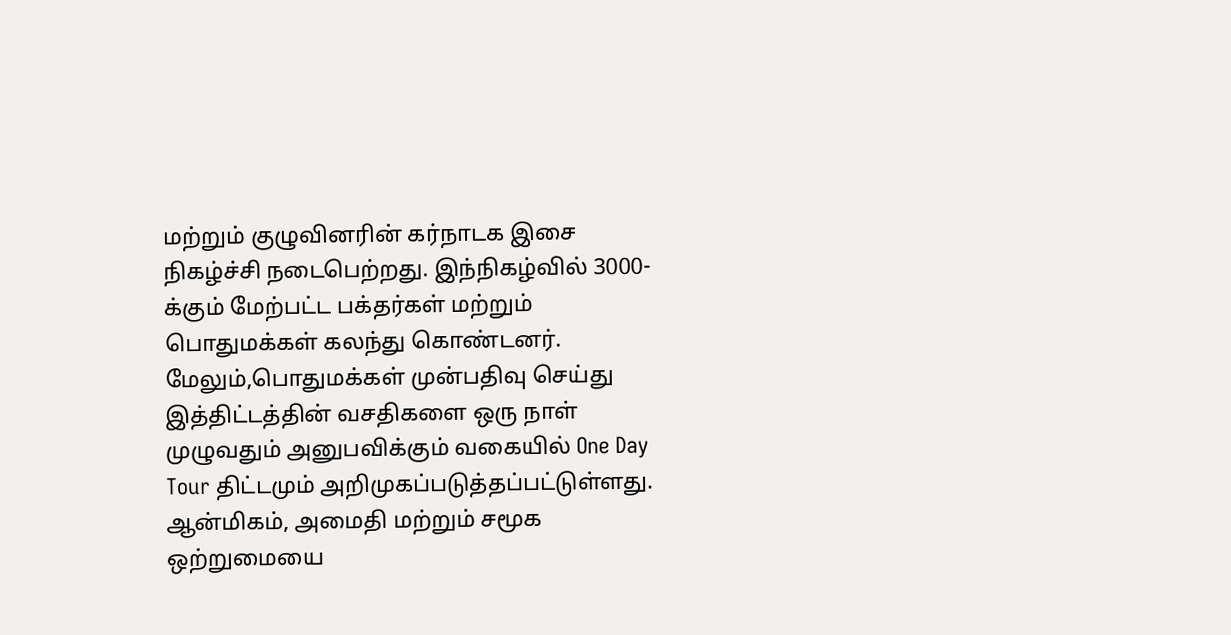மற்றும் குழுவினரின் கர்நாடக இசை நிகழ்ச்சி நடைபெற்றது. இந்நிகழ்வில் 3000-க்கும் மேற்பட்ட பக்தர்கள் மற்றும் பொதுமக்கள் கலந்து கொண்டனர்.
மேலும்,பொதுமக்கள் முன்பதிவு செய்து இத்திட்டத்தின் வசதிகளை ஒரு நாள் முழுவதும் அனுபவிக்கும் வகையில் One Day Tour திட்டமும் அறிமுகப்படுத்தப்பட்டுள்ளது.
ஆன்மிகம், அமைதி மற்றும் சமூக ஒற்றுமையை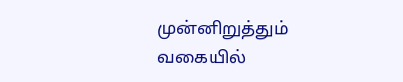முன்னிறுத்தும் வகையில்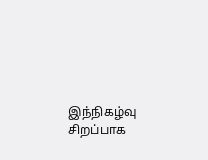இந்நிகழ்வு சிறப்பாக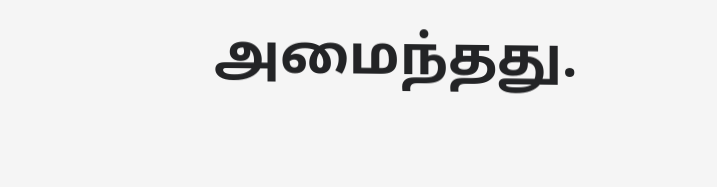அமைந்தது.